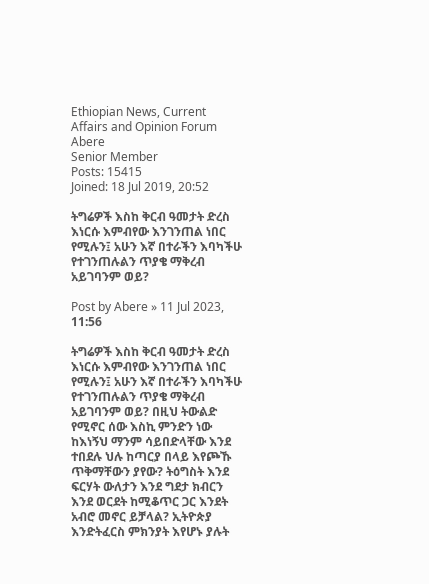Ethiopian News, Current Affairs and Opinion Forum
Abere
Senior Member
Posts: 15415
Joined: 18 Jul 2019, 20:52

ትግሬዎች እስከ ቅርብ ዓመታት ድረስ እነርሱ እምብየው እንገንጠል ነበር የሚሉን፤ አሁን እኛ በተራችን እባካችሁ የተገንጠሉልን ጥያቄ ማቅረብ አይገባንም ወይ?

Post by Abere » 11 Jul 2023, 11:56

ትግሬዎች እስከ ቅርብ ዓመታት ድረስ እነርሱ እምብየው እንገንጠል ነበር የሚሉን፤ አሁን እኛ በተራችን እባካችሁ የተገንጠሉልን ጥያቄ ማቅረብ አይገባንም ወይ? በዚህ ትውልድ የሚኖር ሰው እስኪ ምንድን ነው ከእነኝህ ማንም ሳይበድላቸው እንደ ተበደሉ ህሉ ከጣርያ በላይ እየጮኹ ጥቅማቸውን ያየው? ትዕግስት እንደ ፍርሃት ውለታን እንደ ግደታ ክብርን እንደ ወርደት ከሚቆጥር ጋር እንደት አብሮ መኖር ይቻላል? ኢትዮጵያ እንድትፈርስ ምክንያት እየሆኑ ያሉት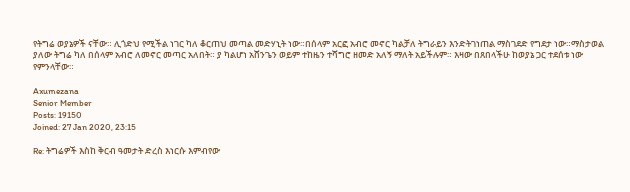የትግሬ ወያኔዎች ናቸው። ሊጎድህ የሚችል ነገር ካለ ቆርጠህ መጣል መድሃኒት ነው።በሰላም አርፎ አብሮ መኖር ካልቻለ ትግራይን እንድትገነጠል ማስገደድ የግደታ ነው።ማስታወል ያለው ትግሬ ካለ በሰላም አብሮ ለመኖር መጣር አለበት። ያ ካልሆነ አሸንጌን ወይም ተከዜን ተሻግሮ ዘመድ አለኝ ማለት አይችሉም። እዛው በጸበላችሁ ከወያኔ ጋር ተደሰቱ ነው የምንላቸው።

Axumezana
Senior Member
Posts: 19150
Joined: 27 Jan 2020, 23:15

Re: ትግሬዎች እስከ ቅርብ ዓመታት ድረስ እነርሱ እምብየው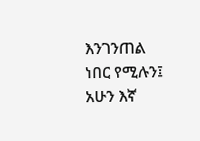እንገንጠል ነበር የሚሉን፤ አሁን እኛ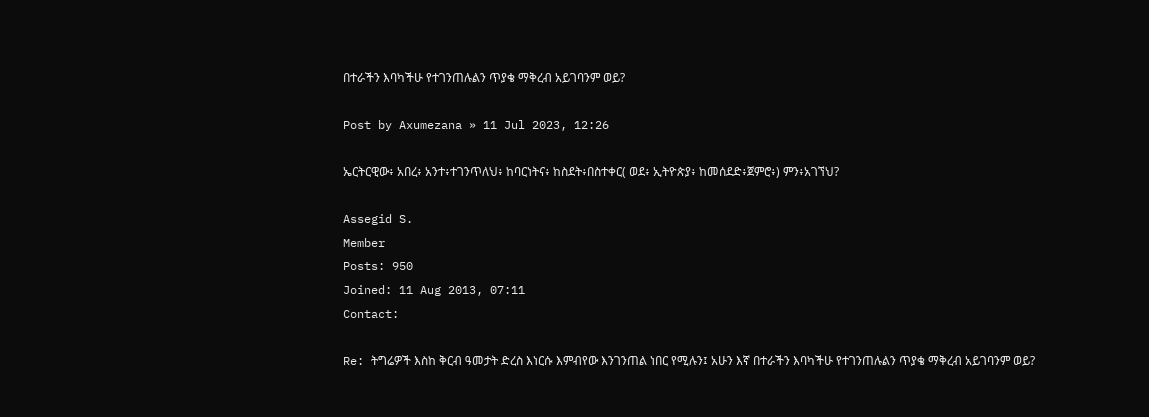በተራችን እባካችሁ የተገንጠሉልን ጥያቄ ማቅረብ አይገባንም ወይ?

Post by Axumezana » 11 Jul 2023, 12:26

ኤርትርዊው፥ አበረ፥ አንተ፥ተገንጥለህ፥ ከባርነትና፥ ከስደት፥በስተቀር( ወደ፥ ኢትዮጵያ፥ ከመሰደድ፥ጀምሮ፥) ምን፥አገኘህ?

Assegid S.
Member
Posts: 950
Joined: 11 Aug 2013, 07:11
Contact:

Re: ትግሬዎች እስከ ቅርብ ዓመታት ድረስ እነርሱ እምብየው እንገንጠል ነበር የሚሉን፤ አሁን እኛ በተራችን እባካችሁ የተገንጠሉልን ጥያቄ ማቅረብ አይገባንም ወይ?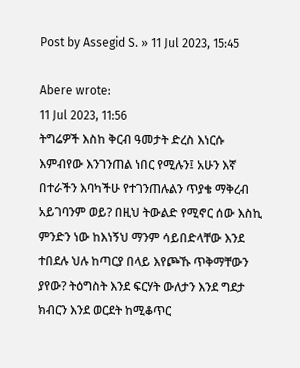Post by Assegid S. » 11 Jul 2023, 15:45

Abere wrote:
11 Jul 2023, 11:56
ትግሬዎች እስከ ቅርብ ዓመታት ድረስ እነርሱ እምብየው እንገንጠል ነበር የሚሉን፤ አሁን እኛ በተራችን እባካችሁ የተገንጠሉልን ጥያቄ ማቅረብ አይገባንም ወይ? በዚህ ትውልድ የሚኖር ሰው እስኪ ምንድን ነው ከእነኝህ ማንም ሳይበድላቸው እንደ ተበደሉ ህሉ ከጣርያ በላይ እየጮኹ ጥቅማቸውን ያየው? ትዕግስት እንደ ፍርሃት ውለታን እንደ ግደታ ክብርን እንደ ወርደት ከሚቆጥር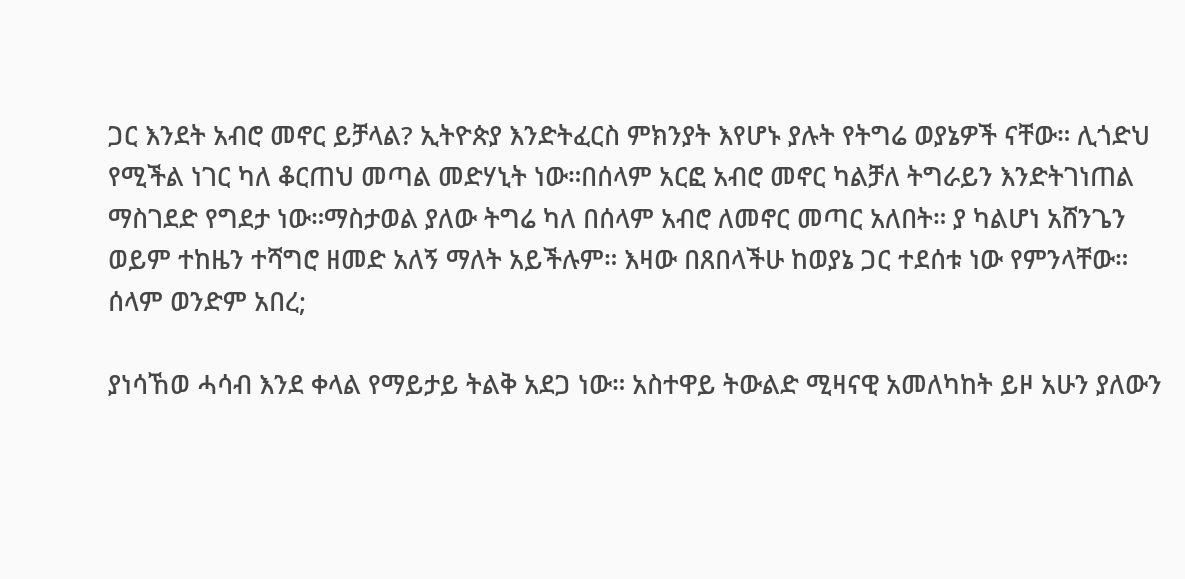ጋር እንደት አብሮ መኖር ይቻላል? ኢትዮጵያ እንድትፈርስ ምክንያት እየሆኑ ያሉት የትግሬ ወያኔዎች ናቸው። ሊጎድህ የሚችል ነገር ካለ ቆርጠህ መጣል መድሃኒት ነው።በሰላም አርፎ አብሮ መኖር ካልቻለ ትግራይን እንድትገነጠል ማስገደድ የግደታ ነው።ማስታወል ያለው ትግሬ ካለ በሰላም አብሮ ለመኖር መጣር አለበት። ያ ካልሆነ አሸንጌን ወይም ተከዜን ተሻግሮ ዘመድ አለኝ ማለት አይችሉም። እዛው በጸበላችሁ ከወያኔ ጋር ተደሰቱ ነው የምንላቸው።
ሰላም ወንድም አበረ;

ያነሳኸወ ሓሳብ እንደ ቀላል የማይታይ ትልቅ አደጋ ነው። አስተዋይ ትውልድ ሚዛናዊ አመለካከት ይዞ አሁን ያለውን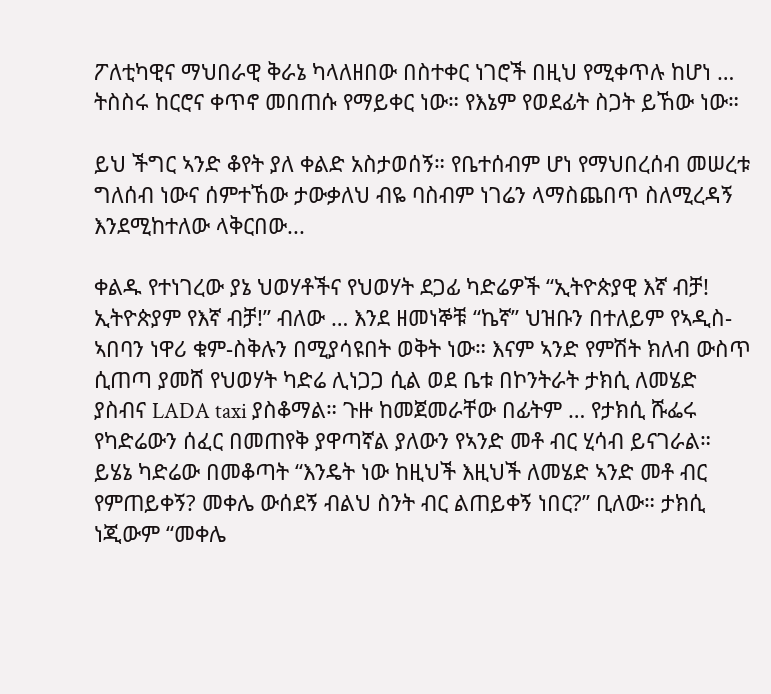ፖለቲካዊና ማህበራዊ ቅራኔ ካላለዘበው በስተቀር ነገሮች በዚህ የሚቀጥሉ ከሆነ … ትስስሩ ከርሮና ቀጥኖ መበጠሱ የማይቀር ነው። የእኔም የወደፊት ስጋት ይኸው ነው።

ይህ ችግር ኣንድ ቆየት ያለ ቀልድ አስታወሰኝ። የቤተሰብም ሆነ የማህበረሰብ መሠረቱ ግለሰብ ነውና ሰምተኸው ታውቃለህ ብዬ ባስብም ነገሬን ላማስጨበጥ ስለሚረዳኝ እንደሚከተለው ላቅርበው...

ቀልዱ የተነገረው ያኔ ህወሃቶችና የህወሃት ደጋፊ ካድሬዎች “ኢትዮጵያዊ እኛ ብቻ! ኢትዮጵያም የእኛ ብቻ!” ብለው … እንደ ዘመነኞቹ “ኬኛ” ህዝቡን በተለይም የኣዲስ-ኣበባን ነዋሪ ቁም-ስቅሉን በሚያሳዩበት ወቅት ነው። እናም ኣንድ የምሽት ክለብ ውስጥ ሲጠጣ ያመሸ የህወሃት ካድሬ ሊነጋጋ ሲል ወደ ቤቱ በኮንትራት ታክሲ ለመሄድ ያስብና LADA taxi ያስቆማል። ጉዙ ከመጀመራቸው በፊትም … የታክሲ ሹፌሩ የካድሬውን ሰፈር በመጠየቅ ያዋጣኛል ያለውን የኣንድ መቶ ብር ሂሳብ ይናገራል። ይሄኔ ካድሬው በመቆጣት “እንዴት ነው ከዚህች እዚህች ለመሄድ ኣንድ መቶ ብር የምጠይቀኝ? መቀሌ ውሰደኝ ብልህ ስንት ብር ልጠይቀኝ ነበር?” ቢለው። ታክሲ ነጂውም “መቀሌ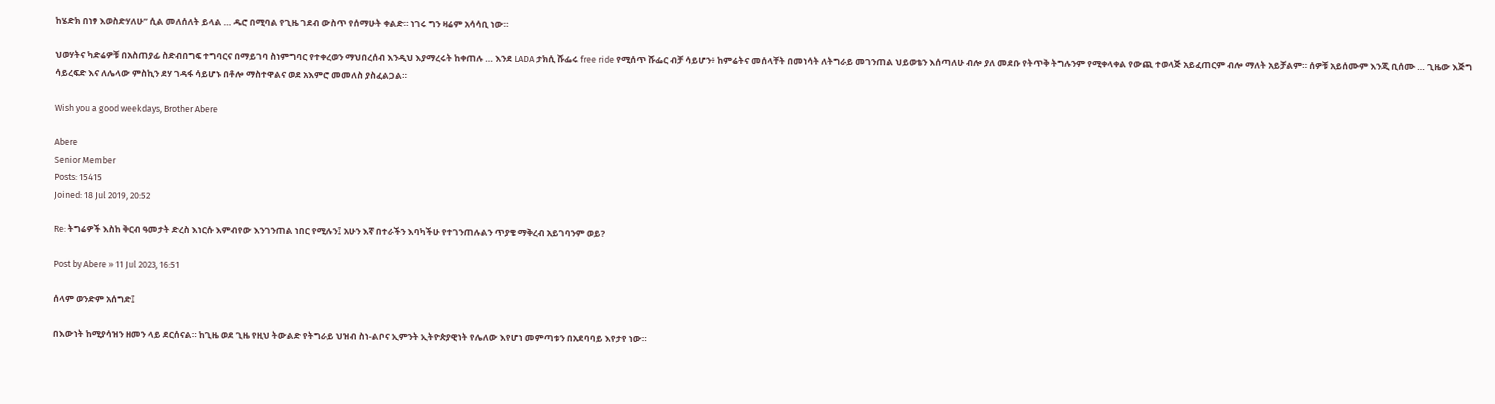ከሄድክ በነፃ እወስድሃለሁ” ሲል መለሰለት ይላል … ዱሮ በሚባል የጊዜ ገደብ ውስጥ የሰማሁት ቀልድ። ነገሩ ግን ዛሬም አሳሳቢ ነው።

ህወሃትና ካድሬዎቹ በአስጠያፊ ስድብበግፍ ተግባርና በማይገባ ስነምግባር የተቀረወን ማህበረሰብ እንዲህ እያማረሩት ከቀጠሉ … እንደ LADA ታክሲ ሹፌሩ free ride የሚሰጥ ሹፌር ብቻ ሳይሆን፥ ከምሬትና መሰላቸት በመነሳት ለትግራይ መገንጠል ህይወቴን እሰጣለሁ ብሎ ያለ መደቡ የትጥቅ ትግሉንም የሚቀላቀል የውጪ ተወላጅ አይፈጠርም ብሎ ማለት አይቻልም። ሰዎቹ አይሰሙም እንጂ ቢሰሙ … ጊዜው እጅግ ሳይረፍድ እና ለሌላው ምስኪን ደሃ ገዳፋ ሳይሆኑ በቶሎ ማስተዋልና ወደ አእምሮ መመለስ ያስፈልጋል።

Wish you a good weekdays, Brother Abere

Abere
Senior Member
Posts: 15415
Joined: 18 Jul 2019, 20:52

Re: ትግሬዎች እስከ ቅርብ ዓመታት ድረስ እነርሱ እምብየው እንገንጠል ነበር የሚሉን፤ አሁን እኛ በተራችን እባካችሁ የተገንጠሉልን ጥያቄ ማቅረብ አይገባንም ወይ?

Post by Abere » 11 Jul 2023, 16:51

ሰላም ወንድም አሰግድ፤

በእውነት ከሚያሳዝን ዘመን ላይ ደርሰናል። ከጊዜ ወደ ጊዜ የዚህ ትውልድ የትግራይ ህዝብ ስነ-ልቦና ኢምንት ኢትዮጵያዊነት የሌለው እየሆነ መምጣቱን በአደባባይ እየታየ ነው።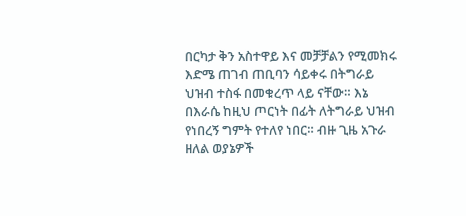በርካታ ቅን አስተዋይ እና መቻቻልን የሚመክሩ እድሜ ጠገብ ጠቢባን ሳይቀሩ በትግራይ ህዝብ ተስፋ በመቁረጥ ላይ ናቸው። እኔ በእራሴ ከዚህ ጦርነት በፊት ለትግራይ ህዝብ የነበረኝ ግምት የተለየ ነበር። ብዙ ጊዜ አጉራ ዘለል ወያኔዎች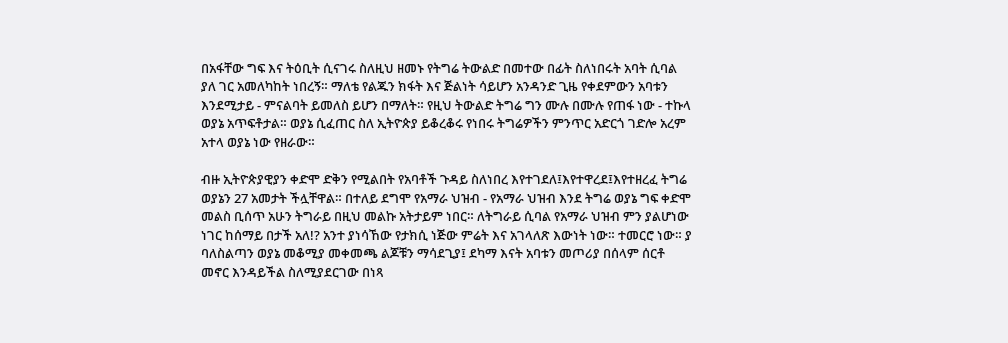በአፋቸው ግፍ እና ትዕቢት ሲናገሩ ስለዚህ ዘመኑ የትግሬ ትውልድ በመተው በፊት ስለነበሩት አባት ሲባል ያለ ገር አመለካከት ነበረኝ። ማለቴ የልጁን ክፋት እና ጅልነት ሳይሆን አንዳንድ ጊዜ የቀደምውን አባቱን እንደሚታይ - ምናልባት ይመለስ ይሆን በማለት። የዚህ ትውልድ ትግሬ ግን ሙሉ በሙሉ የጠፋ ነው - ተኩላ ወያኔ አጥፍቶታል። ወያኔ ሲፈጠር ስለ ኢትዮጵያ ይቆረቆሩ የነበሩ ትግሬዎችን ምንጥር አድርጎ ገድሎ አረም አተላ ወያኔ ነው የዘራው።

ብዙ ኢትዮጵያዊያን ቀድሞ ድቅን የሚልበት የአባቶች ጉዳይ ስለነበረ እየተገደለ፤እየተዋረደ፤እየተዘረፈ ትግሬ ወያኔን 27 አመታት ችሏቸዋል። በተለይ ደግሞ የአማራ ህዝብ - የአማራ ህዝብ እንደ ትግሬ ወያኔ ግፍ ቀድሞ መልስ ቢሰጥ አሁን ትግራይ በዚህ መልኩ አትታይም ነበር። ለትግራይ ሲባል የአማራ ህዝብ ምን ያልሆነው ነገር ከሰማይ በታች አለ!? አንተ ያነሳኸው የታክሲ ነጅው ምሬት እና አገላለጽ እውነት ነው። ተመርሮ ነው። ያ ባለስልጣን ወያኔ መቆሚያ መቀመጫ ልጆቹን ማሳደጊያ፤ ደካማ እናት አባቱን መጦሪያ በሰላም ሰርቶ መኖር እንዳይችል ስለሚያደርገው በነጻ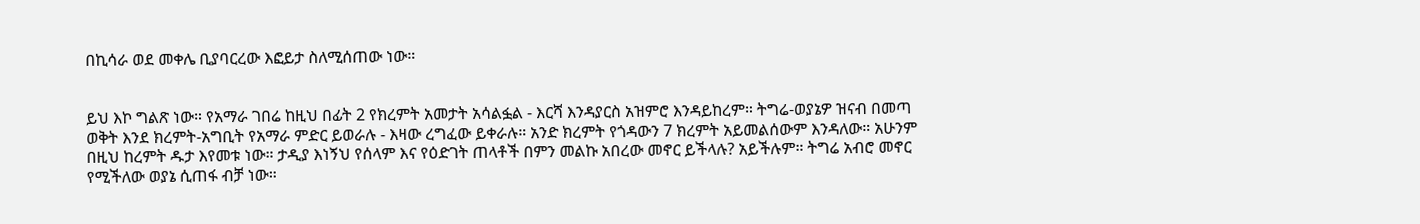በኪሳራ ወደ መቀሌ ቢያባርረው እፎይታ ስለሚሰጠው ነው።


ይህ እኮ ግልጽ ነው። የአማራ ገበሬ ከዚህ በፊት 2 የክረምት አመታት አሳልፏል - እርሻ እንዳያርስ አዝምሮ እንዳይከረም። ትግሬ-ወያኔዎ ዝናብ በመጣ ወቅት እንደ ክረምት-አግቢት የአማራ ምድር ይወራሉ - እዛው ረግፈው ይቀራሉ። አንድ ክረምት የጎዳውን 7 ክረምት አይመልሰውም እንዳለው። አሁንም በዚህ ከረምት ዱታ እየመቱ ነው። ታዲያ እነኝህ የሰላም እና የዕድገት ጠላቶች በምን መልኩ አበረው መኖር ይችላሉ? አይችሉም። ትግሬ አብሮ መኖር የሚችለው ወያኔ ሲጠፋ ብቻ ነው።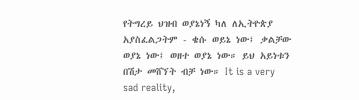የትግረይ ህዝብ ወያኔነኝ ካለ ለኢትዮጵያ አያስፈልጋትም - ቄሱ ወይኔ ነው፤ ቃልቻው ወያኔ ነው፤ ወዘተ ወያኔ ነው። ይህ አይነቱን በሽታ መሸኘት ብቻ ነው። It is a very sad reality,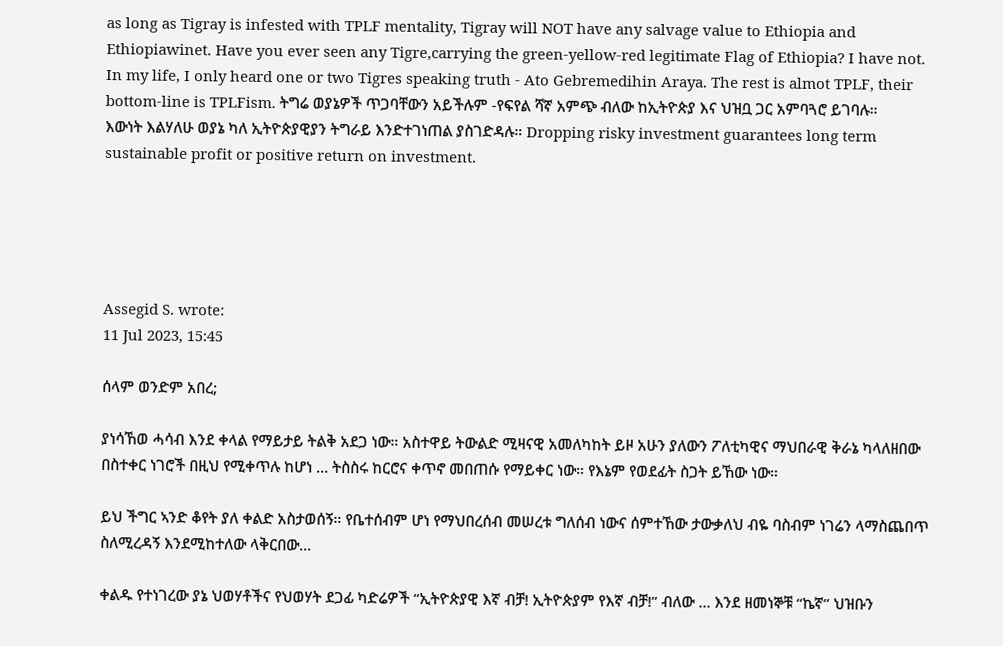as long as Tigray is infested with TPLF mentality, Tigray will NOT have any salvage value to Ethiopia and Ethiopiawinet. Have you ever seen any Tigre,carrying the green-yellow-red legitimate Flag of Ethiopia? I have not. In my life, I only heard one or two Tigres speaking truth - Ato Gebremedihin Araya. The rest is almot TPLF, their bottom-line is TPLFism. ትግሬ ወያኔዎች ጥጋባቸውን አይችሉም -የፍየል ሻኛ አምጭ ብለው ከኢትዮጵያ እና ህዝቧ ጋር አምባጓሮ ይገባሉ።
እውነት እልሃለሁ ወያኔ ካለ ኢትዮጵያዊያን ትግራይ እንድተገነጠል ያስገድዳሉ። Dropping risky investment guarantees long term sustainable profit or positive return on investment.





Assegid S. wrote:
11 Jul 2023, 15:45

ሰላም ወንድም አበረ;

ያነሳኸወ ሓሳብ እንደ ቀላል የማይታይ ትልቅ አደጋ ነው። አስተዋይ ትውልድ ሚዛናዊ አመለካከት ይዞ አሁን ያለውን ፖለቲካዊና ማህበራዊ ቅራኔ ካላለዘበው በስተቀር ነገሮች በዚህ የሚቀጥሉ ከሆነ … ትስስሩ ከርሮና ቀጥኖ መበጠሱ የማይቀር ነው። የእኔም የወደፊት ስጋት ይኸው ነው።

ይህ ችግር ኣንድ ቆየት ያለ ቀልድ አስታወሰኝ። የቤተሰብም ሆነ የማህበረሰብ መሠረቱ ግለሰብ ነውና ሰምተኸው ታውቃለህ ብዬ ባስብም ነገሬን ላማስጨበጥ ስለሚረዳኝ እንደሚከተለው ላቅርበው...

ቀልዱ የተነገረው ያኔ ህወሃቶችና የህወሃት ደጋፊ ካድሬዎች “ኢትዮጵያዊ እኛ ብቻ! ኢትዮጵያም የእኛ ብቻ!” ብለው … እንደ ዘመነኞቹ “ኬኛ” ህዝቡን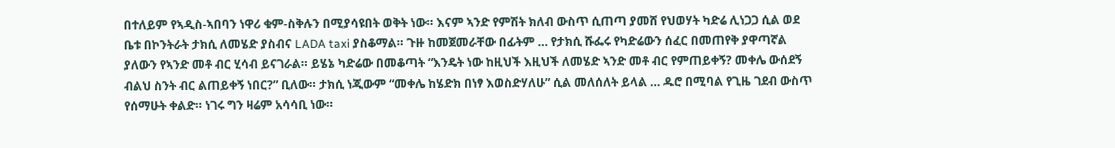በተለይም የኣዲስ-ኣበባን ነዋሪ ቁም-ስቅሉን በሚያሳዩበት ወቅት ነው። እናም ኣንድ የምሽት ክለብ ውስጥ ሲጠጣ ያመሸ የህወሃት ካድሬ ሊነጋጋ ሲል ወደ ቤቱ በኮንትራት ታክሲ ለመሄድ ያስብና LADA taxi ያስቆማል። ጉዙ ከመጀመራቸው በፊትም … የታክሲ ሹፌሩ የካድሬውን ሰፈር በመጠየቅ ያዋጣኛል ያለውን የኣንድ መቶ ብር ሂሳብ ይናገራል። ይሄኔ ካድሬው በመቆጣት “እንዴት ነው ከዚህች እዚህች ለመሄድ ኣንድ መቶ ብር የምጠይቀኝ? መቀሌ ውሰደኝ ብልህ ስንት ብር ልጠይቀኝ ነበር?” ቢለው። ታክሲ ነጂውም “መቀሌ ከሄድክ በነፃ እወስድሃለሁ” ሲል መለሰለት ይላል … ዱሮ በሚባል የጊዜ ገደብ ውስጥ የሰማሁት ቀልድ። ነገሩ ግን ዛሬም አሳሳቢ ነው።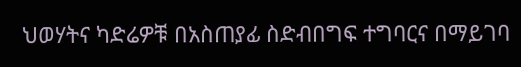ህወሃትና ካድሬዎቹ በአስጠያፊ ስድብበግፍ ተግባርና በማይገባ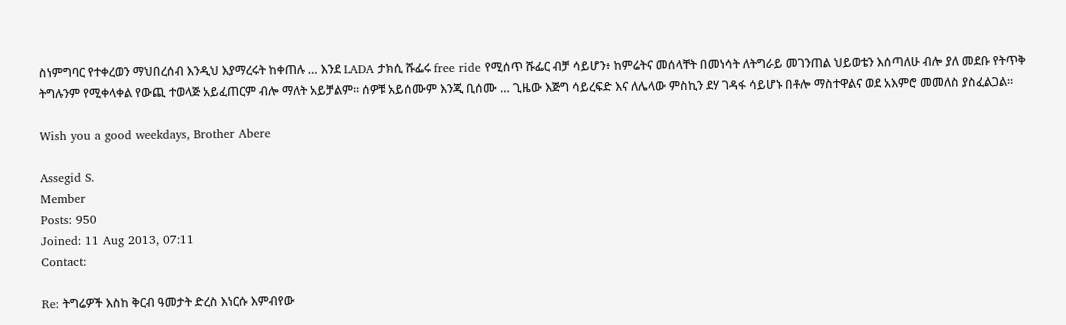ስነምግባር የተቀረወን ማህበረሰብ እንዲህ እያማረሩት ከቀጠሉ … እንደ LADA ታክሲ ሹፌሩ free ride የሚሰጥ ሹፌር ብቻ ሳይሆን፥ ከምሬትና መሰላቸት በመነሳት ለትግራይ መገንጠል ህይወቴን እሰጣለሁ ብሎ ያለ መደቡ የትጥቅ ትግሉንም የሚቀላቀል የውጪ ተወላጅ አይፈጠርም ብሎ ማለት አይቻልም። ሰዎቹ አይሰሙም እንጂ ቢሰሙ … ጊዜው እጅግ ሳይረፍድ እና ለሌላው ምስኪን ደሃ ገዳፋ ሳይሆኑ በቶሎ ማስተዋልና ወደ አእምሮ መመለስ ያስፈልጋል።

Wish you a good weekdays, Brother Abere

Assegid S.
Member
Posts: 950
Joined: 11 Aug 2013, 07:11
Contact:

Re: ትግሬዎች እስከ ቅርብ ዓመታት ድረስ እነርሱ እምብየው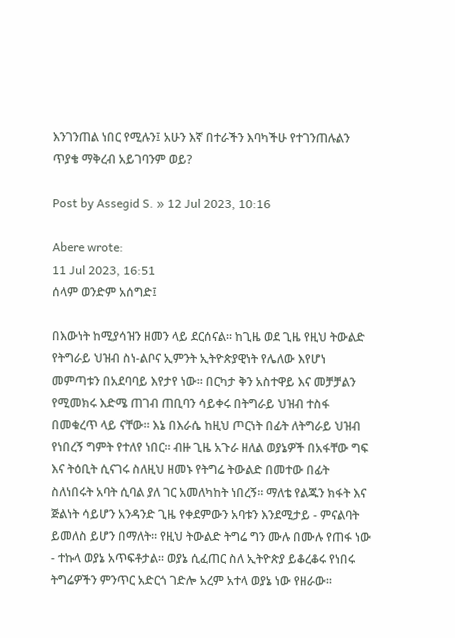እንገንጠል ነበር የሚሉን፤ አሁን እኛ በተራችን እባካችሁ የተገንጠሉልን ጥያቄ ማቅረብ አይገባንም ወይ?

Post by Assegid S. » 12 Jul 2023, 10:16

Abere wrote:
11 Jul 2023, 16:51
ሰላም ወንድም አሰግድ፤

በእውነት ከሚያሳዝን ዘመን ላይ ደርሰናል። ከጊዜ ወደ ጊዜ የዚህ ትውልድ የትግራይ ህዝብ ስነ-ልቦና ኢምንት ኢትዮጵያዊነት የሌለው እየሆነ መምጣቱን በአደባባይ እየታየ ነው። በርካታ ቅን አስተዋይ እና መቻቻልን የሚመክሩ እድሜ ጠገብ ጠቢባን ሳይቀሩ በትግራይ ህዝብ ተስፋ በመቁረጥ ላይ ናቸው። እኔ በእራሴ ከዚህ ጦርነት በፊት ለትግራይ ህዝብ የነበረኝ ግምት የተለየ ነበር። ብዙ ጊዜ አጉራ ዘለል ወያኔዎች በአፋቸው ግፍ እና ትዕቢት ሲናገሩ ስለዚህ ዘመኑ የትግሬ ትውልድ በመተው በፊት ስለነበሩት አባት ሲባል ያለ ገር አመለካከት ነበረኝ። ማለቴ የልጁን ክፋት እና ጅልነት ሳይሆን አንዳንድ ጊዜ የቀደምውን አባቱን እንደሚታይ - ምናልባት ይመለስ ይሆን በማለት። የዚህ ትውልድ ትግሬ ግን ሙሉ በሙሉ የጠፋ ነው - ተኩላ ወያኔ አጥፍቶታል። ወያኔ ሲፈጠር ስለ ኢትዮጵያ ይቆረቆሩ የነበሩ ትግሬዎችን ምንጥር አድርጎ ገድሎ አረም አተላ ወያኔ ነው የዘራው።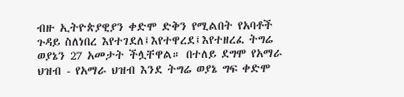ብዙ ኢትዮጵያዊያን ቀድሞ ድቅን የሚልበት የአባቶች ጉዳይ ስለነበረ እየተገደለ፤እየተዋረደ፤እየተዘረፈ ትግሬ ወያኔን 27 አመታት ችሏቸዋል። በተለይ ደግሞ የአማራ ህዝብ - የአማራ ህዝብ እንደ ትግሬ ወያኔ ግፍ ቀድሞ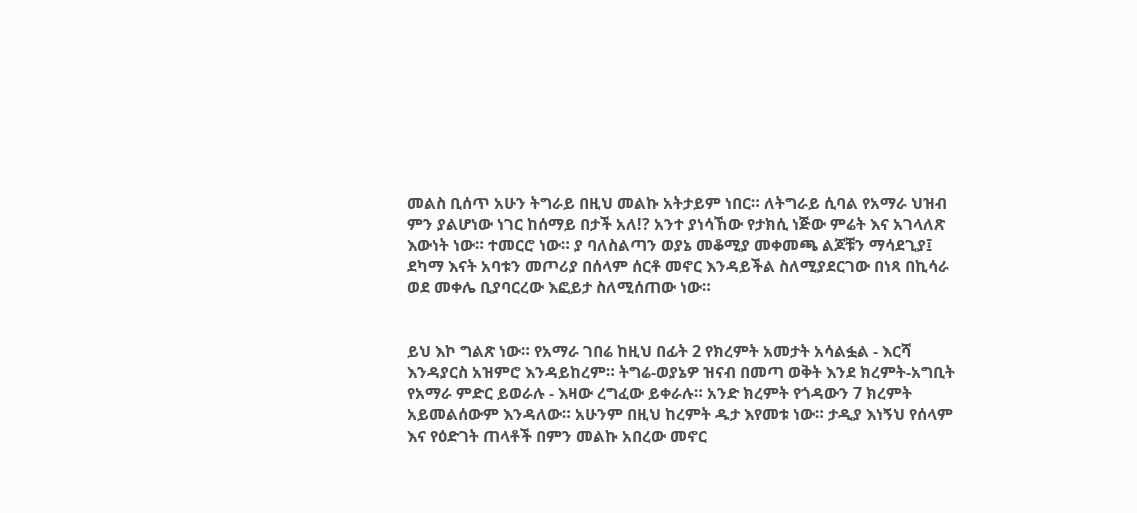መልስ ቢሰጥ አሁን ትግራይ በዚህ መልኩ አትታይም ነበር። ለትግራይ ሲባል የአማራ ህዝብ ምን ያልሆነው ነገር ከሰማይ በታች አለ!? አንተ ያነሳኸው የታክሲ ነጅው ምሬት እና አገላለጽ እውነት ነው። ተመርሮ ነው። ያ ባለስልጣን ወያኔ መቆሚያ መቀመጫ ልጆቹን ማሳደጊያ፤ ደካማ እናት አባቱን መጦሪያ በሰላም ሰርቶ መኖር እንዳይችል ስለሚያደርገው በነጻ በኪሳራ ወደ መቀሌ ቢያባርረው እፎይታ ስለሚሰጠው ነው።


ይህ እኮ ግልጽ ነው። የአማራ ገበሬ ከዚህ በፊት 2 የክረምት አመታት አሳልፏል - እርሻ እንዳያርስ አዝምሮ እንዳይከረም። ትግሬ-ወያኔዎ ዝናብ በመጣ ወቅት እንደ ክረምት-አግቢት የአማራ ምድር ይወራሉ - እዛው ረግፈው ይቀራሉ። አንድ ክረምት የጎዳውን 7 ክረምት አይመልሰውም እንዳለው። አሁንም በዚህ ከረምት ዱታ እየመቱ ነው። ታዲያ እነኝህ የሰላም እና የዕድገት ጠላቶች በምን መልኩ አበረው መኖር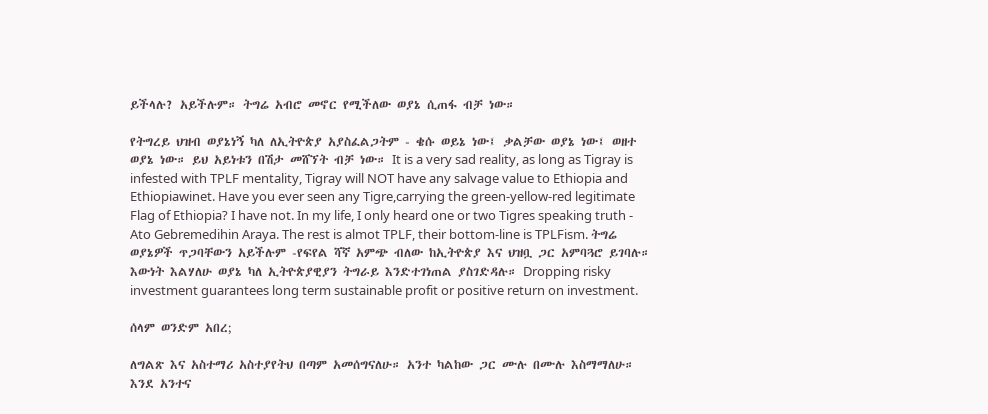ይችላሉ? አይችሉም። ትግሬ አብሮ መኖር የሚችለው ወያኔ ሲጠፋ ብቻ ነው።

የትግረይ ህዝብ ወያኔነኝ ካለ ለኢትዮጵያ አያስፈልጋትም - ቄሱ ወይኔ ነው፤ ቃልቻው ወያኔ ነው፤ ወዘተ ወያኔ ነው። ይህ አይነቱን በሽታ መሸኘት ብቻ ነው። It is a very sad reality, as long as Tigray is infested with TPLF mentality, Tigray will NOT have any salvage value to Ethiopia and Ethiopiawinet. Have you ever seen any Tigre,carrying the green-yellow-red legitimate Flag of Ethiopia? I have not. In my life, I only heard one or two Tigres speaking truth - Ato Gebremedihin Araya. The rest is almot TPLF, their bottom-line is TPLFism. ትግሬ ወያኔዎች ጥጋባቸውን አይችሉም -የፍየል ሻኛ አምጭ ብለው ከኢትዮጵያ እና ህዝቧ ጋር አምባጓሮ ይገባሉ።
እውነት እልሃለሁ ወያኔ ካለ ኢትዮጵያዊያን ትግራይ እንድተገነጠል ያስገድዳሉ። Dropping risky investment guarantees long term sustainable profit or positive return on investment.

ሰላም ወንድም አበረ;

ለግልጽ እና አስተማሪ አስተያየትህ በጣም አመሰግናለሁ። አንተ ካልከው ጋር ሙሉ በሙሉ እስማማለሁ። እንደ አንተና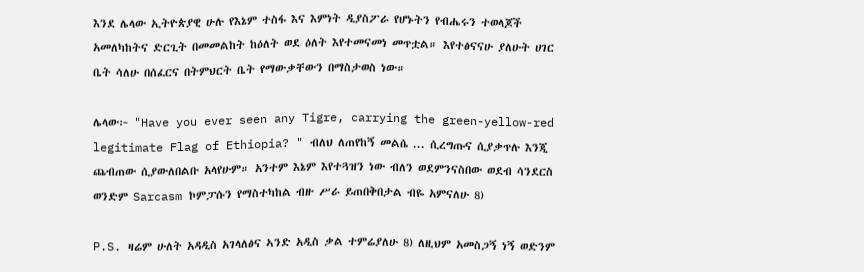እንደ ሌላው ኢትዮጵያዊ ሁሉ የእኔም ተስፋ እና እምነት ዲያስፖራ የሆኑትን የብሔሩን ተወላጆች አመለካከትና ድርጊት በመመልከት ከዕለት ወደ ዕለት እየተመናመነ መጥቷል። እየተፅናናሁ ያለሁት ሀገር ቤት ሳለሁ በሰፈርና በትምህርት ቤት የማውቃቸውን በማስታወስ ነው።

ሌላው፦ "Have you ever seen any Tigre, carrying the green-yellow-red legitimate Flag of Ethiopia? " ብለህ ለጠየከኝ መልሴ ... ሲረግጡና ሲያቃጥሉ እንጂ ጨብጠው ሲያውለበልቡ አላየሁም። አንተም እኔም እየተጓዝን ነው ብለን ወደምንናስበው ወደብ ሳንደርስ ወንድም Sarcasm ኮምፓሱን የማስተካከል ብዙ ሥራ ይጠበቅበታል ብዬ አምናለሁ 8)

P.S. ዛሬም ሁለት አዳዲስ አገላለፅና ኣንድ አዲስ ቃል ተምሬያለሁ 8) ለዚህም አመስጋኝ ነኝ ወድንም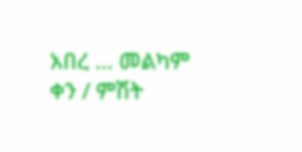አበረ ... መልካም ቀን / ምሽት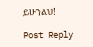ይሁንልህ!

Post Reply